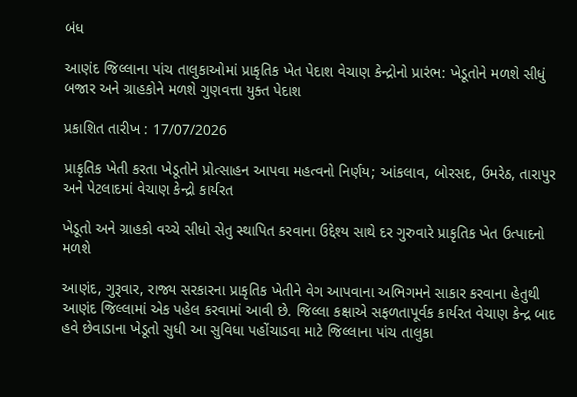બંધ

આણંદ જિલ્લાના પાંચ તાલુકાઓમાં પ્રાકૃતિક ખેત પેદાશ વેચાણ કેન્દ્રોનો પ્રારંભ: ખેડૂતોને મળશે સીધું બજાર અને ગ્રાહકોને મળશે ગુણવત્તા યુક્ત પેદાશ

પ્રકાશિત તારીખ : 17/07/2026

પ્રાકૃતિક ખેતી કરતા ખેડૂતોને પ્રોત્સાહન આપવા મહત્વનો નિર્ણય; આંકલાવ, બોરસદ, ઉમરેઠ, તારાપુર અને પેટલાદમાં વેચાણ કેન્દ્રો કાર્યરત

ખેડૂતો અને ગ્રાહકો વચ્ચે સીધો સેતુ સ્થાપિત કરવાના ઉદ્દેશ્ય સાથે દર ગુરુવારે પ્રાકૃતિક ખેત ઉત્પાદનો મળશે

આણંદ, ગુરૂવાર, રાજ્ય સરકારના પ્રાકૃતિક ખેતીને વેગ આપવાના અભિગમને સાકાર કરવાના હેતુથી આણંદ જિલ્લામાં એક પહેલ કરવામાં આવી છે. જિલ્લા કક્ષાએ સફળતાપૂર્વક કાર્યરત વેચાણ કેન્દ્ર બાદ હવે છેવાડાના ખેડૂતો સુધી આ સુવિધા પહોંચાડવા માટે જિલ્લાના પાંચ તાલુકા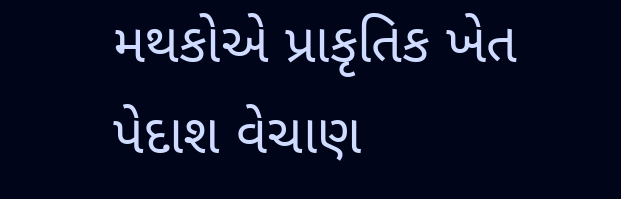મથકોએ પ્રાકૃતિક ખેત પેદાશ વેચાણ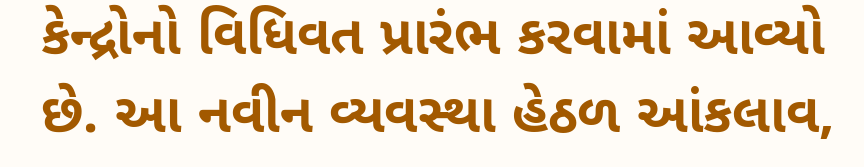કેન્દ્રોનો વિધિવત પ્રારંભ કરવામાં આવ્યો છે. આ નવીન વ્યવસ્થા હેઠળ આંકલાવ,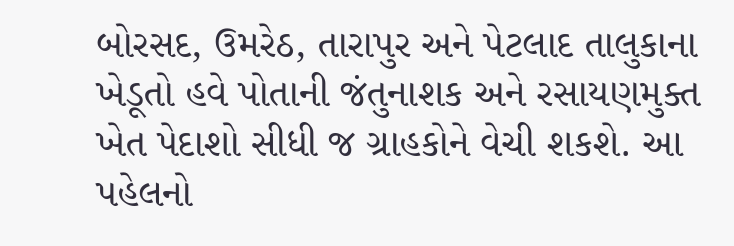બોરસદ, ઉમરેઠ, તારાપુર અને પેટલાદ તાલુકાના ખેડૂતો હવે પોતાની જંતુનાશક અને રસાયણમુક્ત ખેત પેદાશો સીધી જ ગ્રાહકોને વેચી શકશે. આ પહેલનો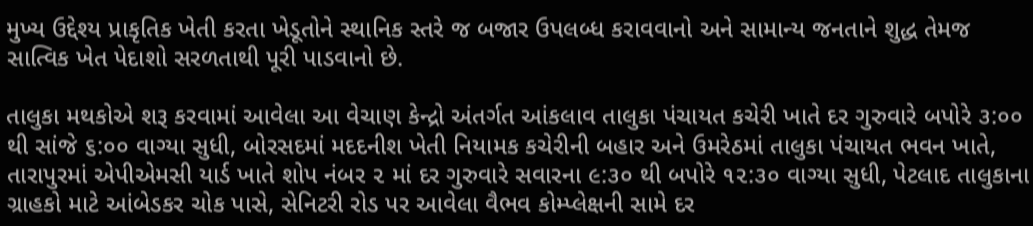મુખ્ય ઉદ્દેશ્ય પ્રાકૃતિક ખેતી કરતા ખેડૂતોને સ્થાનિક સ્તરે જ બજાર ઉપલબ્ધ કરાવવાનો અને સામાન્ય જનતાને શુદ્ધ તેમજ સાત્વિક ખેત પેદાશો સરળતાથી પૂરી પાડવાનો છે.

તાલુકા મથકોએ શરૂ કરવામાં આવેલા આ વેચાણ કેન્દ્રો અંતર્ગત આંકલાવ તાલુકા પંચાયત કચેરી ખાતે દર ગુરુવારે બપોરે ૩:૦૦ થી સાંજે ૬:૦૦ વાગ્યા સુધી, બોરસદમાં મદદનીશ ખેતી નિયામક કચેરીની બહાર અને ઉમરેઠમાં તાલુકા પંચાયત ભવન ખાતે, તારાપુરમાં એપીએમસી યાર્ડ ખાતે શોપ નંબર ૨ માં દર ગુરુવારે સવારના ૯:૩૦ થી બપોરે ૧૨:૩૦ વાગ્યા સુધી, પેટલાદ તાલુકાના ગ્રાહકો માટે આંબેડકર ચોક પાસે, સેનિટરી રોડ પર આવેલા વૈભવ કોમ્પ્લેક્ષની સામે દર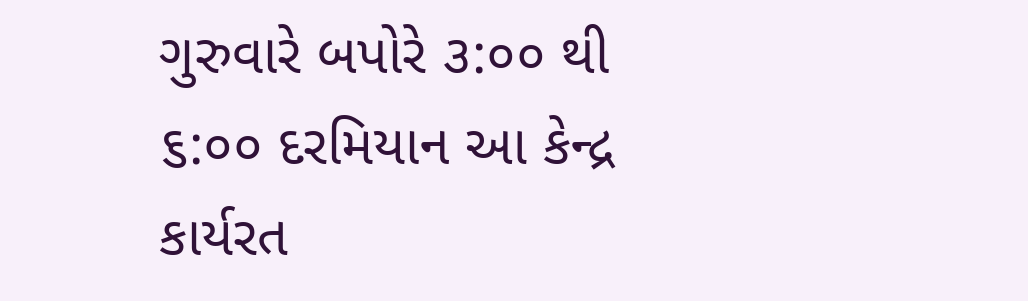ગુરુવારે બપોરે ૩:૦૦ થી ૬:૦૦ દરમિયાન આ કેન્દ્ર કાર્યરત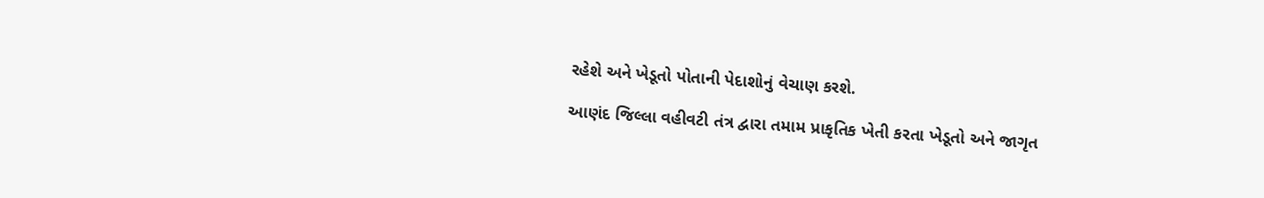રહેશે અને ખેડૂતો પોતાની પેદાશોનું વેચાણ કરશે.

આણંદ જિલ્લા વહીવટી તંત્ર દ્વારા તમામ પ્રાકૃતિક ખેતી કરતા ખેડૂતો અને જાગૃત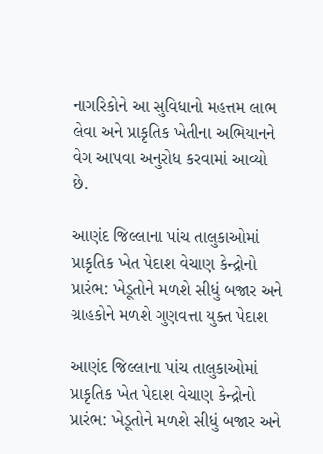નાગરિકોને આ સુવિધાનો મહત્તમ લાભ લેવા અને પ્રાકૃતિક ખેતીના અભિયાનને વેગ આપવા અનુરોધ કરવામાં આવ્યો છે.

આણંદ જિલ્લાના પાંચ તાલુકાઓમાં પ્રાકૃતિક ખેત પેદાશ વેચાણ કેન્દ્રોનો પ્રારંભ: ખેડૂતોને મળશે સીધું બજાર અને ગ્રાહકોને મળશે ગુણવત્તા યુક્ત પેદાશ

આણંદ જિલ્લાના પાંચ તાલુકાઓમાં પ્રાકૃતિક ખેત પેદાશ વેચાણ કેન્દ્રોનો પ્રારંભ: ખેડૂતોને મળશે સીધું બજાર અને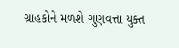ગ્રાહકોને મળશે ગુણવત્તા યુક્ત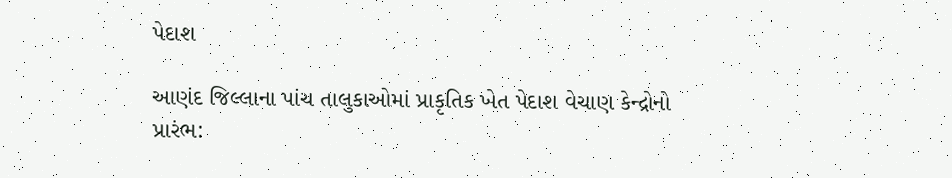પેદાશ

આણંદ જિલ્લાના પાંચ તાલુકાઓમાં પ્રાકૃતિક ખેત પેદાશ વેચાણ કેન્દ્રોનો પ્રારંભ: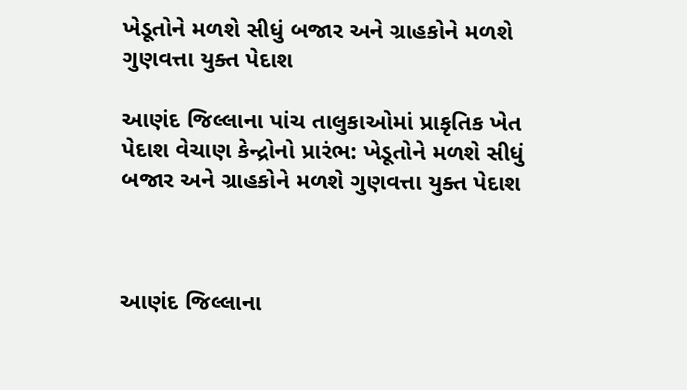ખેડૂતોને મળશે સીધું બજાર અને ગ્રાહકોને મળશે ગુણવત્તા યુક્ત પેદાશ

આણંદ જિલ્લાના પાંચ તાલુકાઓમાં પ્રાકૃતિક ખેત પેદાશ વેચાણ કેન્દ્રોનો પ્રારંભ: ખેડૂતોને મળશે સીધું બજાર અને ગ્રાહકોને મળશે ગુણવત્તા યુક્ત પેદાશ



આણંદ જિલ્લાના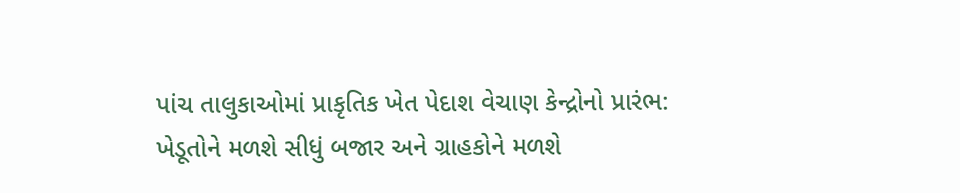પાંચ તાલુકાઓમાં પ્રાકૃતિક ખેત પેદાશ વેચાણ કેન્દ્રોનો પ્રારંભ: ખેડૂતોને મળશે સીધું બજાર અને ગ્રાહકોને મળશે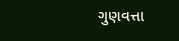ગુણવત્તા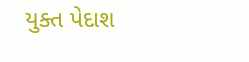યુક્ત પેદાશ